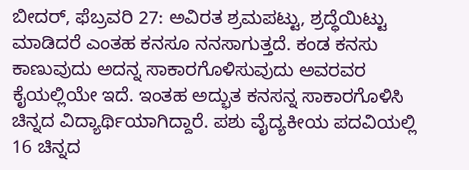ಬೀದರ್, ಫೆಬ್ರವರಿ 27: ಅವಿರತ ಶ್ರಮಪಟ್ಟು, ಶ್ರದ್ಧೆಯಿಟ್ಟು ಮಾಡಿದರೆ ಎಂತಹ ಕನಸೂ ನನಸಾಗುತ್ತದೆ. ಕಂಡ ಕನಸು ಕಾಣುವುದು ಅದನ್ನ ಸಾಕಾರಗೊಳಿಸುವುದು ಅವರವರ ಕೈಯಲ್ಲಿಯೇ ಇದೆ. ಇಂತಹ ಅದ್ಭುತ ಕನಸನ್ನ ಸಾಕಾರಗೊಳಿಸಿ ಚಿನ್ನದ ವಿದ್ಯಾರ್ಥಿಯಾಗಿದ್ದಾರೆ. ಪಶು ವೈದ್ಯಕೀಯ ಪದವಿಯಲ್ಲಿ 16 ಚಿನ್ನದ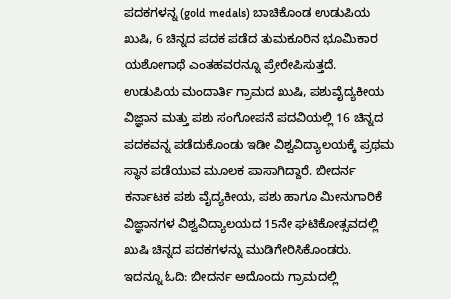ಪದಕಗಳನ್ನ (gold medals) ಬಾಚಿಕೊಂಡ ಉಡುಪಿಯ ಖುಷಿ, 6 ಚಿನ್ನದ ಪದಕ ಪಡೆದ ತುಮಕೂರಿನ ಭೂಮಿಕಾರ ಯಶೋಗಾಥೆ ಎಂತಹವರನ್ನೂ ಪ್ರೇರೇಪಿಸುತ್ತದೆ.
ಉಡುಪಿಯ ಮಂದಾರ್ತಿ ಗ್ರಾಮದ ಖುಷಿ, ಪಶುವೈದ್ಯಕೀಯ ವಿಜ್ಞಾನ ಮತ್ತು ಪಶು ಸಂಗೋಪನೆ ಪದವಿಯಲ್ಲಿ 16 ಚಿನ್ನದ ಪದಕವನ್ನ ಪಡೆದುಕೊಂಡು ಇಡೀ ವಿಶ್ವವಿದ್ಯಾಲಯಕ್ಕೆ ಪ್ರಥಮ ಸ್ಥಾನ ಪಡೆಯುವ ಮೂಲಕ ಪಾಸಾಗಿದ್ದಾರೆ. ಬೀದರ್ನ ಕರ್ನಾಟಕ ಪಶು ವೈದ್ಯಕೀಯ, ಪಶು ಹಾಗೂ ಮೀನುಗಾರಿಕೆ ವಿಜ್ಞಾನಗಳ ವಿಶ್ವವಿದ್ಯಾಲಯದ 15ನೇ ಘಟಿಕೋತ್ಸವದಲ್ಲಿ ಖುಷಿ ಚಿನ್ನದ ಪದಕಗಳನ್ನು ಮುಡಿಗೇರಿಸಿಕೊಂಡರು.
ಇದನ್ನೂ ಓದಿ: ಬೀದರ್ನ ಅದೊಂದು ಗ್ರಾಮದಲ್ಲಿ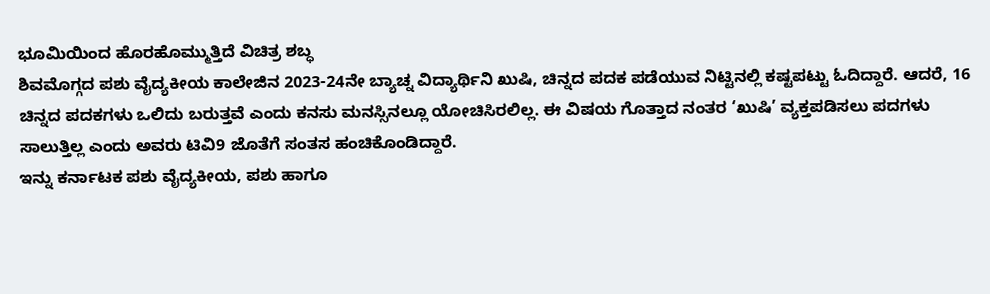ಭೂಮಿಯಿಂದ ಹೊರಹೊಮ್ಮುತ್ತಿದೆ ವಿಚಿತ್ರ ಶಬ್ಧ
ಶಿವಮೊಗ್ಗದ ಪಶು ವೈದ್ಯಕೀಯ ಕಾಲೇಜಿನ 2023-24ನೇ ಬ್ಯಾಚ್ನ ವಿದ್ಯಾರ್ಥಿನಿ ಖುಷಿ, ಚಿನ್ನದ ಪದಕ ಪಡೆಯುವ ನಿಟ್ಟಿನಲ್ಲಿ ಕಷ್ಟಪಟ್ಟು ಓದಿದ್ದಾರೆ. ಆದರೆ, 16 ಚಿನ್ನದ ಪದಕಗಳು ಒಲಿದು ಬರುತ್ತವೆ ಎಂದು ಕನಸು ಮನಸ್ಸಿನಲ್ಲೂ ಯೋಚಿಸಿರಲಿಲ್ಲ. ಈ ವಿಷಯ ಗೊತ್ತಾದ ನಂತರ ‘ಖುಷಿ’ ವ್ಯಕ್ತಪಡಿಸಲು ಪದಗಳು ಸಾಲುತ್ತಿಲ್ಲ ಎಂದು ಅವರು ಟಿವಿ9 ಜೊತೆಗೆ ಸಂತಸ ಹಂಚಿಕೊಂಡಿದ್ದಾರೆ.
ಇನ್ನು ಕರ್ನಾಟಕ ಪಶು ವೈದ್ಯಕೀಯ, ಪಶು ಹಾಗೂ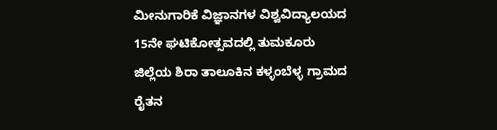ಮೀನುಗಾರಿಕೆ ವಿಜ್ಞಾನಗಳ ವಿಶ್ವವಿದ್ಯಾಲಯದ 15ನೇ ಘಟಿಕೋತ್ಸವದಲ್ಲಿ ತುಮಕೂರು ಜಿಲ್ಲೆಯ ಶಿರಾ ತಾಲೂಕಿನ ಕಳ್ಳಂಬೆಳ್ಳ ಗ್ರಾಮದ ರೈತನ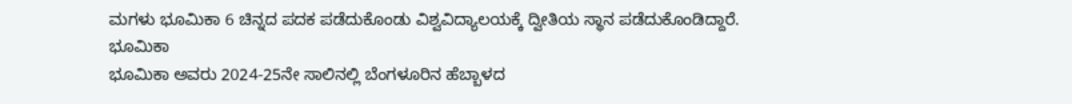ಮಗಳು ಭೂಮಿಕಾ 6 ಚಿನ್ನದ ಪದಕ ಪಡೆದುಕೊಂಡು ವಿಶ್ವವಿದ್ಯಾಲಯಕ್ಕೆ ದ್ವೀತಿಯ ಸ್ಥಾನ ಪಡೆದುಕೊಂಡಿದ್ದಾರೆ.
ಭೂಮಿಕಾ
ಭೂಮಿಕಾ ಅವರು 2024-25ನೇ ಸಾಲಿನಲ್ಲಿ ಬೆಂಗಳೂರಿನ ಹೆಬ್ಬಾಳದ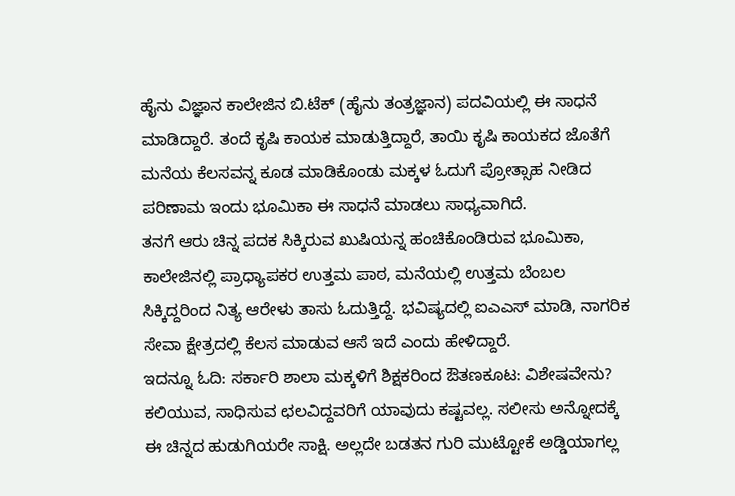ಹೈನು ವಿಜ್ಞಾನ ಕಾಲೇಜಿನ ಬಿ.ಟೆಕ್ (ಹೈನು ತಂತ್ರಜ್ಞಾನ) ಪದವಿಯಲ್ಲಿ ಈ ಸಾಧನೆ ಮಾಡಿದ್ದಾರೆ. ತಂದೆ ಕೃಷಿ ಕಾಯಕ ಮಾಡುತ್ತಿದ್ದಾರೆ, ತಾಯಿ ಕೃಷಿ ಕಾಯಕದ ಜೊತೆಗೆ ಮನೆಯ ಕೆಲಸವನ್ನ ಕೂಡ ಮಾಡಿಕೊಂಡು ಮಕ್ಕಳ ಓದುಗೆ ಪ್ರೋತ್ಸಾಹ ನೀಡಿದ ಪರಿಣಾಮ ಇಂದು ಭೂಮಿಕಾ ಈ ಸಾಧನೆ ಮಾಡಲು ಸಾಧ್ಯವಾಗಿದೆ.
ತನಗೆ ಆರು ಚಿನ್ನ ಪದಕ ಸಿಕ್ಕಿರುವ ಖುಷಿಯನ್ನ ಹಂಚಿಕೊಂಡಿರುವ ಭೂಮಿಕಾ, ಕಾಲೇಜಿನಲ್ಲಿ ಪ್ರಾಧ್ಯಾಪಕರ ಉತ್ತಮ ಪಾಠ, ಮನೆಯಲ್ಲಿ ಉತ್ತಮ ಬೆಂಬಲ ಸಿಕ್ಕಿದ್ದರಿಂದ ನಿತ್ಯ ಆರೇಳು ತಾಸು ಓದುತ್ತಿದ್ದೆ. ಭವಿಷ್ಯದಲ್ಲಿ ಐಎಎಸ್ ಮಾಡಿ, ನಾಗರಿಕ ಸೇವಾ ಕ್ಷೇತ್ರದಲ್ಲಿ ಕೆಲಸ ಮಾಡುವ ಆಸೆ ಇದೆ ಎಂದು ಹೇಳಿದ್ದಾರೆ.
ಇದನ್ನೂ ಓದಿ: ಸರ್ಕಾರಿ ಶಾಲಾ ಮಕ್ಕಳಿಗೆ ಶಿಕ್ಷಕರಿಂದ ಔತಣಕೂಟ: ವಿಶೇಷವೇನು?
ಕಲಿಯುವ, ಸಾಧಿಸುವ ಛಲವಿದ್ದವರಿಗೆ ಯಾವುದು ಕಷ್ಟವಲ್ಲ. ಸಲೀಸು ಅನ್ನೋದಕ್ಕೆ ಈ ಚಿನ್ನದ ಹುಡುಗಿಯರೇ ಸಾಕ್ಷಿ. ಅಲ್ಲದೇ ಬಡತನ ಗುರಿ ಮುಟ್ಟೋಕೆ ಅಡ್ಡಿಯಾಗಲ್ಲ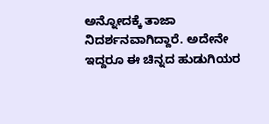ಅನ್ನೋದಕ್ಕೆ ತಾಜಾ ನಿದರ್ಶನವಾಗಿದ್ದಾರೆ. ಅದೇನೇ ಇದ್ದರೂ ಈ ಚಿನ್ನದ ಹುಡುಗಿಯರ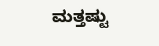ಮತ್ತಷ್ಟು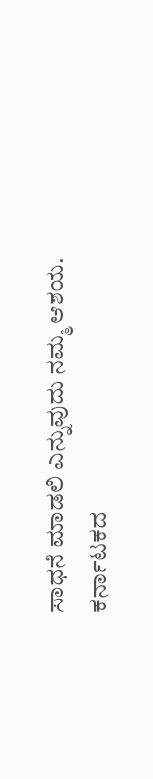ಸಾಧನೆ ಮಾಡಲಿ ಎನ್ನುವುದು ನಮ್ಮ ಆಶಯ.
ಕರ್ನಾಟಕದ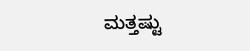ಮತ್ತಷ್ಟು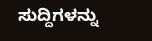ಸುದ್ದಿಗಳನ್ನು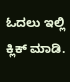ಓದಲು ಇಲ್ಲಿ ಕ್ಲಿಕ್ ಮಾಡಿ.